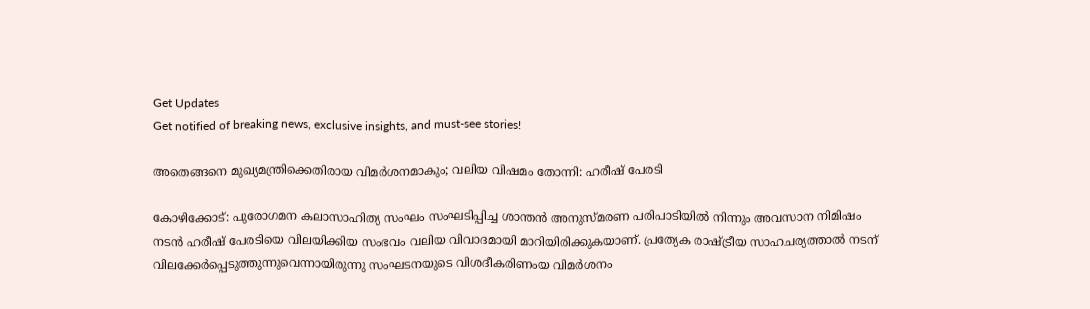Get Updates
Get notified of breaking news, exclusive insights, and must-see stories!

അതെങ്ങനെ മുഖ്യമന്ത്രിക്കെതിരായ വിമർശനമാകും; വലിയ വിഷമം തോന്നി: ഹരീഷ് പേരടി

കോഴിക്കോട്: പുരോഗമന കലാസാഹിത്യ സംഘം സംഘടിപ്പിച്ച ശാന്തന്‍ അനുസ്മരണ പരിപാടിയില്‍ നിന്നും അവസാന നിമിഷം നടന്‍ ഹരീഷ് പേരടിയെ വിലയിക്കിയ സംഭവം വലിയ വിവാദമായി മാറിയിരിക്കുകയാണ്. പ്രത്യേക രാഷ്ട്രീയ സാഹചര്യത്താല്‍ നടന് വിലക്കേർപ്പെടുത്തുന്നുവെന്നായിരുന്നു സംഘടനയുടെ വിശദീകരിണംയ വിമർശനം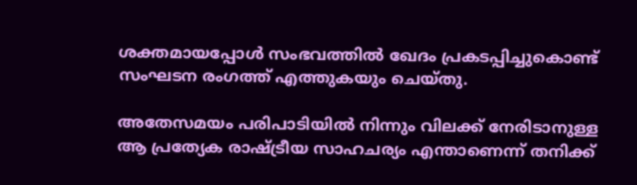ശക്തമായപ്പോള്‍ സംഭവത്തില്‍ ഖേദം പ്രകടപ്പിച്ചുകൊണ്ട് സംഘടന രംഗത്ത് എത്തുകയും ചെയ്തു.

അതേസമയം പരിപാടിയില്‍ നിന്നും വിലക്ക് നേരിടാനുള്ള ആ പ്രത്യേക രാഷ്ട്രീയ സാഹചര്യം എന്താണെന്ന് തനിക്ക്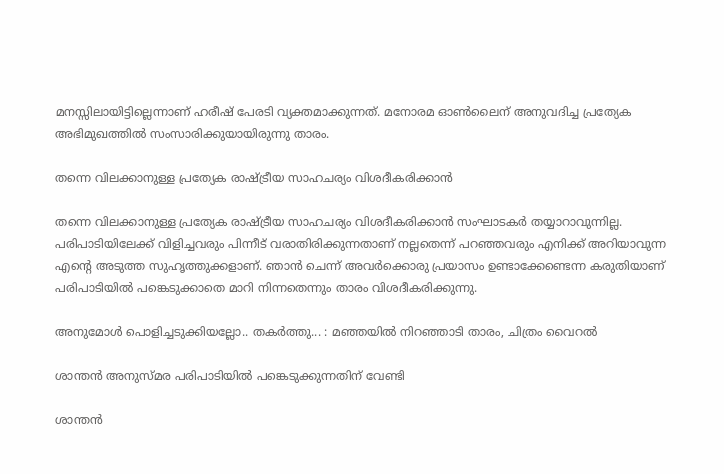മനസ്സിലായിട്ടില്ലെന്നാണ് ഹരീഷ് പേരടി വ്യക്തമാക്കുന്നത്. മനോരമ ഓണ്‍ലൈന് അനുവദിച്ച പ്രത്യേക അഭിമുഖത്തില്‍ സംസാരിക്കുയായിരുന്നു താരം.

തന്നെ വിലക്കാനുള്ള പ്രത്യേക രാഷ്ട്രീയ സാഹചര്യം വിശദീകരിക്കാന്‍

തന്നെ വിലക്കാനുള്ള പ്രത്യേക രാഷ്ട്രീയ സാഹചര്യം വിശദീകരിക്കാന്‍ സംഘാടകർ തയ്യാറാവുന്നില്ല. പരിപാടിയിലേക്ക് വിളിച്ചവരും പിന്നീട് വരാതിരിക്കുന്നതാണ് നല്ലതെന്ന് പറഞ്ഞവരും എനിക്ക് അറിയാവുന്ന എന്റെ അടുത്ത സുഹൃത്തുക്കളാണ്. ഞാന്‍ ചെന്ന് അവർക്കൊരു പ്രയാസം ഉണ്ടാക്കേണ്ടെന്ന കരുതിയാണ് പരിപാടിയില്‍ പങ്കെടുക്കാതെ മാറി നിന്നതെന്നും താരം വിശദീകരിക്കുന്നു.

അനുമോള്‍ പൊളിച്ചടുക്കിയല്ലോ.. തകർത്തു... : മഞ്ഞയില്‍ നിറഞ്ഞാടി താരം, ചിത്രം വൈറല്‍

ശാന്തന്‍ അനുസ്മര പരിപാടിയില്‍ പങ്കെടുക്കുന്നതിന് വേണ്ടി

ശാന്തന്‍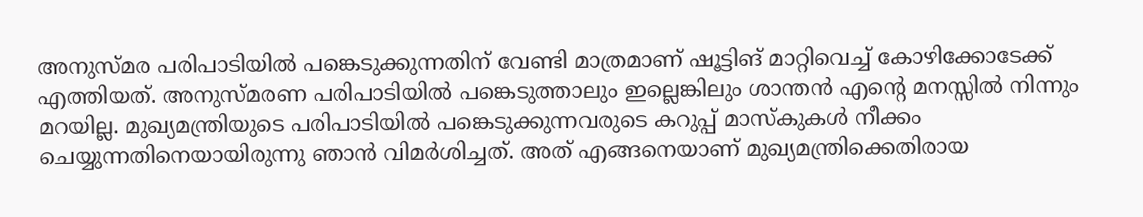അനുസ്മര പരിപാടിയില്‍ പങ്കെടുക്കുന്നതിന് വേണ്ടി മാത്രമാണ് ഷൂട്ടിങ് മാറ്റിവെച്ച് കോഴിക്കോടേക്ക് എത്തിയത്. അനുസ്മരണ പരിപാടിയില്‍ പങ്കെടുത്താലും ഇല്ലെങ്കിലും ശാന്തന്‍ എന്റെ മനസ്സില്‍ നിന്നും മറയില്ല. മുഖ്യമന്ത്രിയുടെ പരിപാടിയില്‍ പങ്കെടുക്കുന്നവരുടെ കറുപ്പ് മാസ്കുകള്‍ നീക്കം ചെയ്യുന്നതിനെയായിരുന്നു ഞാന്‍ വിമർശിച്ചത്. അത് എങ്ങനെയാണ് മുഖ്യമന്ത്രിക്കെതിരായ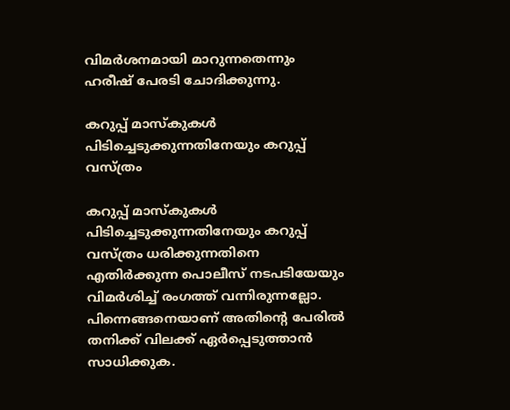വിമർശനമായി മാറുന്നതെന്നും ഹരീഷ് പേരടി ചോദിക്കുന്നു.

കറുപ്പ് മാസ്കുകള്‍ പിടിച്ചെടുക്കുന്നതിനേയും കറുപ്പ് വസ്ത്രം

കറുപ്പ് മാസ്കുകള്‍ പിടിച്ചെടുക്കുന്നതിനേയും കറുപ്പ് വസ്ത്രം ധരിക്കുന്നതിനെ എതിർക്കുന്ന പൊലീസ് നടപടിയേയും വിമർശിച്ച് രംഗത്ത് വന്നിരുന്നല്ലോ. പിന്നെങ്ങനെയാണ് അതിന്റെ പേരില്‍ തനിക്ക് വിലക്ക് ഏർപ്പെടുത്താന്‍ സാധിക്കുക.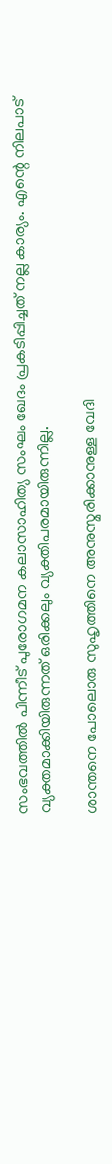സംഭവത്തില്‍ പിന്നീട് പുരോഗമന കലാസാഹിത്യ സംഘം ഖേദം പ്രകടിപ്പിച്ചത് നല്ല കാര്യം. എന്റെ നിലപാട് വ്യക്തമാക്കിയിരുന്നത് ഒരിക്കലും വ്യക്തിപരമായിരുന്നില്ല.

ശാന്തനെ പോലൊരു സുഹൃത്തിനെ അനുസ്മരിക്കാനുള്ള വേദി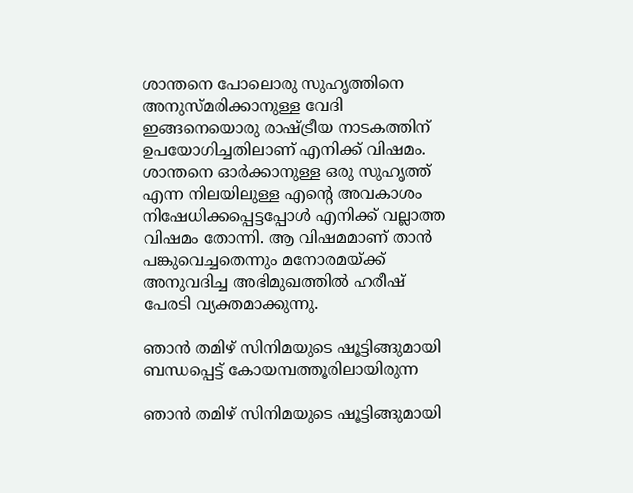ശാന്തനെ പോലൊരു സുഹൃത്തിനെ അനുസ്മരിക്കാനുള്ള വേദി ഇങ്ങനെയൊരു രാഷ്ട്രീയ നാടകത്തിന് ഉപയോഗിച്ചതിലാണ് എനിക്ക് വിഷമം. ശാന്തനെ ഓർക്കാനുള്ള ഒരു സുഹൃത്ത് എന്ന നിലയിലുള്ള എന്റെ അവകാശം നിഷേധിക്കപ്പെട്ടപ്പോൾ എനിക്ക് വല്ലാത്ത വിഷമം തോന്നി. ആ വിഷമമാണ് താന്‍ പങ്കുവെച്ചതെന്നും മനോരമയ്ക്ക് അനുവദിച്ച അഭിമുഖത്തില്‍ ഹരീഷ് പേരടി വ്യക്തമാക്കുന്നു.

ഞാന്‍ തമിഴ് സിനിമയുടെ ഷൂട്ടിങ്ങുമായി ബന്ധപ്പെട്ട് കോയമ്പത്തൂരിലായിരുന്ന

ഞാന്‍ തമിഴ് സിനിമയുടെ ഷൂട്ടിങ്ങുമായി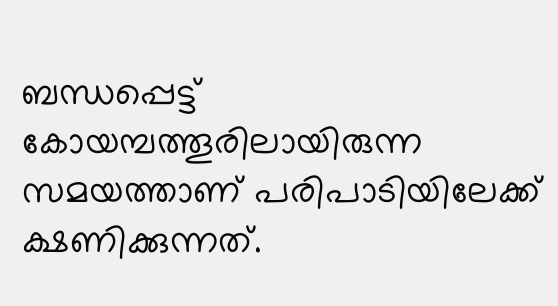ബന്ധപ്പെട്ട് കോയമ്പത്തൂരിലായിരുന്ന സമയത്താണ് പരിപാടിയിലേക്ക് ക്ഷണിക്കുന്നത്.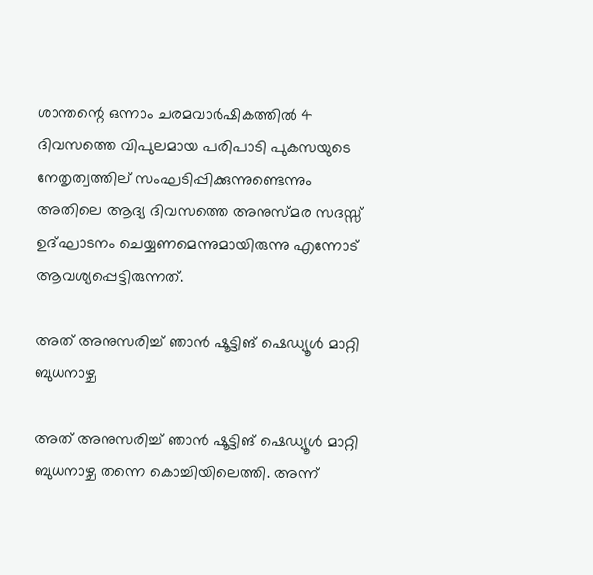ശാന്തന്റെ ഒന്നാം ചരമവാർഷികത്തില്‍ 4 ദിവസത്തെ വിപുലമായ പരിപാടി പുകസയുടെ നേതൃത്വത്തില് സംഘടിപ്പിക്കുന്നുണ്ടെന്നും അതിലെ ആദ്യ ദിവസത്തെ അനുസ്മര സദസ്സ് ഉദ്ഘാടനം ചെയ്യണമെന്നുമായിരുന്നു എന്നോട് ആവശ്യപ്പെട്ടിരുന്നത്.

അത് അനുസരിച്ച് ഞാന്‍ ഷൂട്ടിങ് ഷെഡ്യൂള്‍ മാറ്റി ബുധനാഴ്ച

അത് അനുസരിച്ച് ഞാന്‍ ഷൂട്ടിങ് ഷെഡ്യൂള്‍ മാറ്റി ബുധനാഴ്ച തന്നെ കൊച്ചിയിലെത്തി. അന്ന്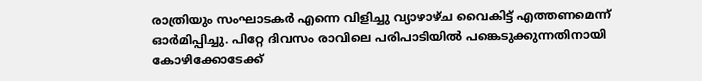രാത്രിയും സംഘാടകർ എന്നെ വിളിച്ചു വ്യാഴാഴ്ച വൈകിട്ട് എത്തണമെന്ന് ഓർമിപ്പിച്ചു. പിറ്റേ ദിവസം രാവിലെ പരിപാടിയില്‍ പങ്കെടുക്കുന്നതിനായി കോഴിക്കോടേക്ക്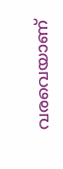വരവെയാണ്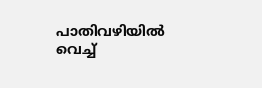പാതിവഴിയില്‍ വെച്ച്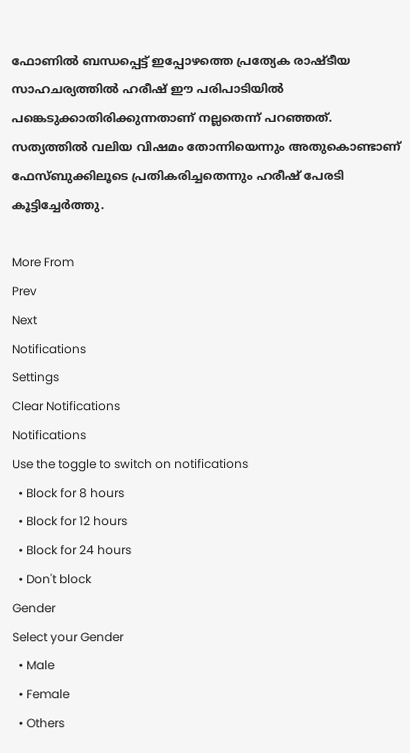ഫോണില്‍ ബന്ധപ്പെട്ട് ഇപ്പോഴത്തെ പ്രത്യേക രാഷ്ടീയ സാഹചര്യത്തിൽ ഹരീഷ് ഈ പരിപാടിയിൽ പങ്കെടുക്കാതിരിക്കുന്നതാണ് നല്ലതെന്ന് പറഞ്ഞത്. സത്യത്തില്‍ വലിയ വിഷമം തോന്നിയെന്നും അതുകൊണ്ടാണ് ഫേസ്ബുക്കിലൂടെ പ്രതികരിച്ചതെന്നും ഹരീഷ് പേരടി കൂട്ടിച്ചേർത്തു.

More From
Prev
Next
Notifications
Settings
Clear Notifications
Notifications
Use the toggle to switch on notifications
  • Block for 8 hours
  • Block for 12 hours
  • Block for 24 hours
  • Don't block
Gender
Select your Gender
  • Male
  • Female
  • Others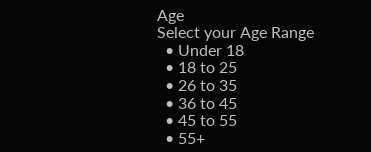Age
Select your Age Range
  • Under 18
  • 18 to 25
  • 26 to 35
  • 36 to 45
  • 45 to 55
  • 55+